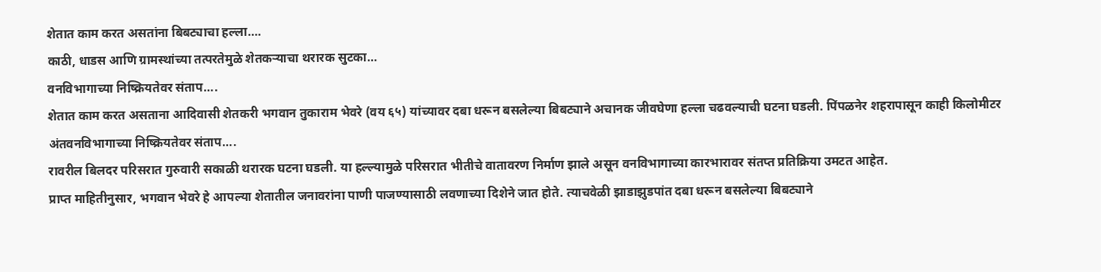शेतात काम करत असतांना बिबट्याचा हल्ला….
काठी, धाडस आणि ग्रामस्थांच्या तत्परतेमुळे शेतकऱ्याचा थरारक सुटका…
वनविभागाच्या निष्क्रियतेवर संताप….
शेतात काम करत असताना आदिवासी शेतकरी भगवान तुकाराम भेवरे (वय ६५) यांच्यावर दबा धरून बसलेल्या बिबट्याने अचानक जीवघेणा हल्ला चढवल्याची घटना घडली. पिंपळनेर शहरापासून काही किलोमीटर अंतवनविभागाच्या निष्क्रियतेवर संताप….
रावरील बिलदर परिसरात गुरुवारी सकाळी थरारक घटना घडली. या हल्ल्यामुळे परिसरात भीतीचे वातावरण निर्माण झाले असून वनविभागाच्या कारभारावर संतप्त प्रतिक्रिया उमटत आहेत.
प्राप्त माहितीनुसार, भगवान भेवरे हे आपल्या शेतातील जनावरांना पाणी पाजण्यासाठी लवणाच्या दिशेने जात होते. त्याचवेळी झाडाझुडपांत दबा धरून बसलेल्या बिबट्याने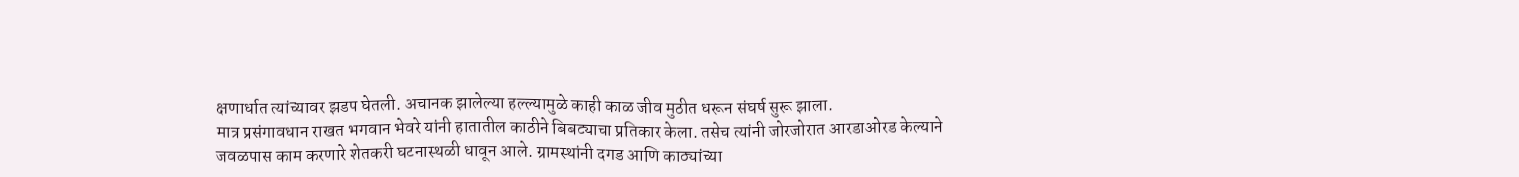क्षणार्धात त्यांच्यावर झडप घेतली. अचानक झालेल्या हल्ल्यामुळे काही काळ जीव मुठीत धरून संघर्ष सुरू झाला.
मात्र प्रसंगावधान राखत भगवान भेवरे यांनी हातातील काठीने बिबट्याचा प्रतिकार केला. तसेच त्यांनी जोरजोरात आरडाओरड केल्याने जवळपास काम करणारे शेतकरी घटनास्थळी धावून आले. ग्रामस्थांनी दगड आणि काठ्यांच्या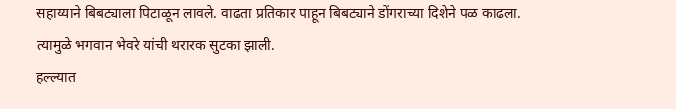सहाय्याने बिबट्याला पिटाळून लावले. वाढता प्रतिकार पाहून बिबट्याने डोंगराच्या दिशेने पळ काढला. त्यामुळे भगवान भेवरे यांची थरारक सुटका झाली.
हल्ल्यात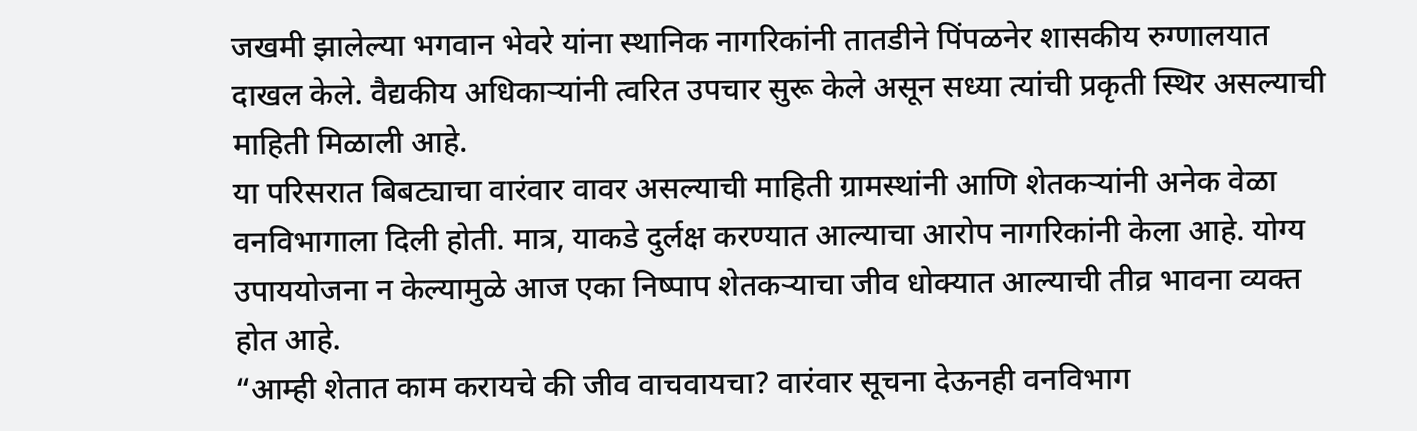जखमी झालेल्या भगवान भेवरे यांना स्थानिक नागरिकांनी तातडीने पिंपळनेर शासकीय रुग्णालयात दाखल केले. वैद्यकीय अधिकाऱ्यांनी त्वरित उपचार सुरू केले असून सध्या त्यांची प्रकृती स्थिर असल्याची माहिती मिळाली आहे.
या परिसरात बिबट्याचा वारंवार वावर असल्याची माहिती ग्रामस्थांनी आणि शेतकऱ्यांनी अनेक वेळा वनविभागाला दिली होती. मात्र, याकडे दुर्लक्ष करण्यात आल्याचा आरोप नागरिकांनी केला आहे. योग्य उपाययोजना न केल्यामुळे आज एका निष्पाप शेतकऱ्याचा जीव धोक्यात आल्याची तीव्र भावना व्यक्त होत आहे.
“आम्ही शेतात काम करायचे की जीव वाचवायचा? वारंवार सूचना देऊनही वनविभाग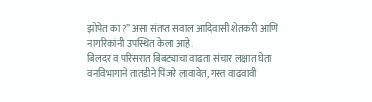झोपेत का?” असा संतप्त सवाल आदिवासी शेतकरी आणि नागरिकांनी उपस्थित केला आहे.
बिलदर व परिसरात बिबट्याचा वाढता संचार लक्षात घेता वनविभागाने तातडीने पिंजरे लावावेत, गस्त वाढवावी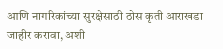आणि नागरिकांच्या सुरक्षेसाठी ठोस कृती आराखडा जाहीर करावा, अशी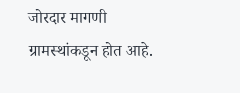जोरदार मागणी ग्रामस्थांकडून होत आहे.